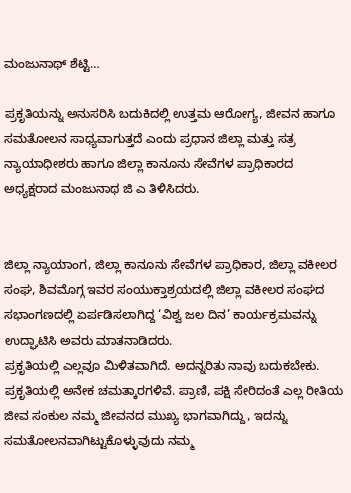ಮಂಜುನಾಥ್ ಶೆಟ್ಟಿ…

ಪ್ರಕೃತಿಯನ್ನು ಅನುಸರಿಸಿ ಬದುಕಿದಲ್ಲಿ ಉತ್ತಮ ಆರೋಗ್ಯ, ಜೀವನ‌ ಹಾಗೂ ಸಮತೋಲನ ಸಾಧ್ಯವಾಗುತ್ತದೆ ಎಂದು ಪ್ರಧಾನ ಜಿಲ್ಲಾ ಮತ್ತು ಸತ್ರ ನ್ಯಾಯಾಧೀಶರು ಹಾಗೂ ಜಿಲ್ಲಾ ಕಾನೂನು ಸೇವೆಗಳ ಪ್ರಾಧಿಕಾರದ ಅಧ್ಯಕ್ಷರಾದ ಮಂಜುನಾಥ ಜಿ ಎ ತಿಳಿಸಿದರು.


ಜಿಲ್ಲಾ ನ್ಯಾಯಾಂಗ, ಜಿಲ್ಲಾ ಕಾನೂನು ಸೇವೆಗಳ ಪ್ರಾಧಿಕಾರ, ಜಿಲ್ಲಾ ವಕೀಲರ ಸಂಘ, ಶಿವಮೊಗ್ಗ ಇವರ ಸಂಯುಕ್ತಾಶ್ರಯದಲ್ಲಿ ಜಿಲ್ಲಾ ವಕೀಲರ ಸಂಘದ ಸಭಾಂಗಣದಲ್ಲಿ ಏರ್ಪಡಿಸಲಾಗಿದ್ದ ‘ವಿಶ್ವ ಜಲ ದಿನ’ ಕಾರ್ಯಕ್ರಮವನ್ನು ಉದ್ಘಾಟಿಸಿ ಅವರು ಮಾತನಾಡಿದರು.
ಪ್ರಕೃತಿಯಲ್ಲಿ ಎಲ್ಲವೂ ಮಿಳಿತವಾಗಿದೆ. ಅದನ್ನರಿತು ನಾವು ಬದುಕಬೇಕು. ಪ್ರಕೃತಿಯಲ್ಲಿ ಅನೇಕ ಚಮತ್ಕಾರಗಳಿವೆ. ಪ್ರಾಣಿ, ಪಕ್ಷಿ ಸೇರಿದಂತೆ ಎಲ್ಲ ರೀತಿಯ ಜೀವ ಸಂಕುಲ ನಮ್ಮ ಜೀವನದ ಮುಖ್ಯ ಭಾಗವಾಗಿದ್ದು, ಇದನ್ನು‌ ಸಮತೋಲನವಾಗಿಟ್ಟುಕೊಳ್ಳುವುದು ನಮ್ಮ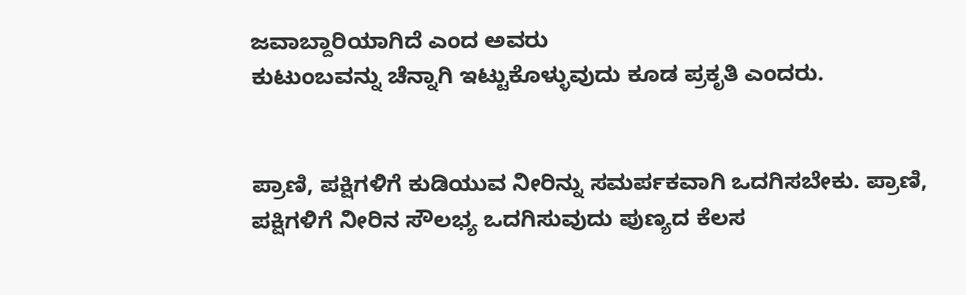ಜವಾಬ್ದಾರಿಯಾಗಿದೆ ಎಂದ ಅವರು
ಕುಟುಂಬವನ್ನು ಚೆನ್ನಾಗಿ ಇಟ್ಟುಕೊಳ್ಳುವುದು ಕೂಡ ಪ್ರಕೃತಿ ಎಂದರು.


ಪ್ರಾಣಿ, ಪಕ್ಷಿಗಳಿಗೆ ಕುಡಿಯುವ ನೀರಿನ್ನು ಸಮರ್ಪಕವಾಗಿ ಒದಗಿಸಬೇಕು. ಪ್ರಾಣಿ, ಪಕ್ಷಿಗಳಿಗೆ ನೀರಿನ ಸೌಲಭ್ಯ ಒದಗಿಸುವುದು ಪುಣ್ಯದ ಕೆಲಸ‌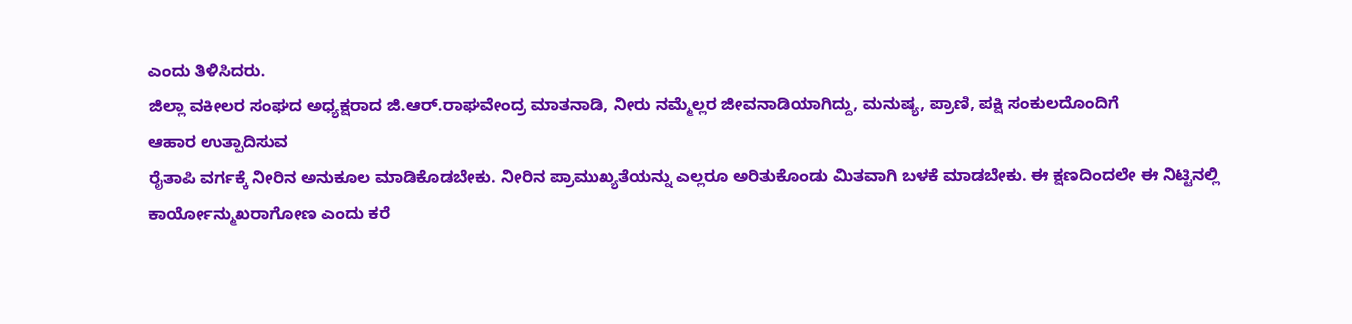ಎಂದು ತಿಳಿಸಿದರು.
ಜಿಲ್ಲಾ ವಕೀಲರ ಸಂಘದ ಅಧ್ಯಕ್ಷರಾದ ಜಿ.ಆರ್.ರಾಘವೇಂದ್ರ ಮಾತನಾಡಿ, ನೀರು ನಮ್ಮೆಲ್ಲರ ಜೀವನಾಡಿಯಾಗಿದ್ದು, ಮನುಷ್ಯ, ಪ್ರಾಣಿ, ಪಕ್ಷಿ ಸಂಕುಲದೊಂದಿಗೆ
ಆಹಾರ ಉತ್ಪಾದಿಸುವ
ರೈತಾಪಿ ವರ್ಗಕ್ಕೆ ನೀರಿನ ಅನುಕೂಲ‌ ಮಾಡಿಕೊಡಬೇಕು. ನೀರಿನ ಪ್ರಾಮುಖ್ಯತೆಯನ್ನು ಎಲ್ಲರೂ ಅರಿತುಕೊಂಡು ಮಿತವಾಗಿ ಬಳಕೆ ಮಾಡಬೇಕು. ಈ ಕ್ಷಣದಿಂದಲೇ ಈ‌ ನಿಟ್ಟಿನಲ್ಲಿ ಕಾರ್ಯೋನ್ಮುಖರಾಗೋಣ ಎಂದು‌ ಕರೆ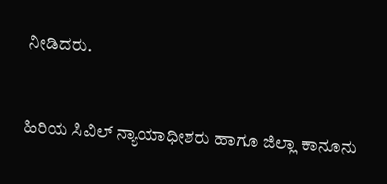ನೀಡಿದರು.


ಹಿರಿಯ ಸಿವಿಲ್ ನ್ಯಾಯಾಧೀಶರು ಹಾಗೂ ಜಿಲ್ಲಾ ಕಾನೂನು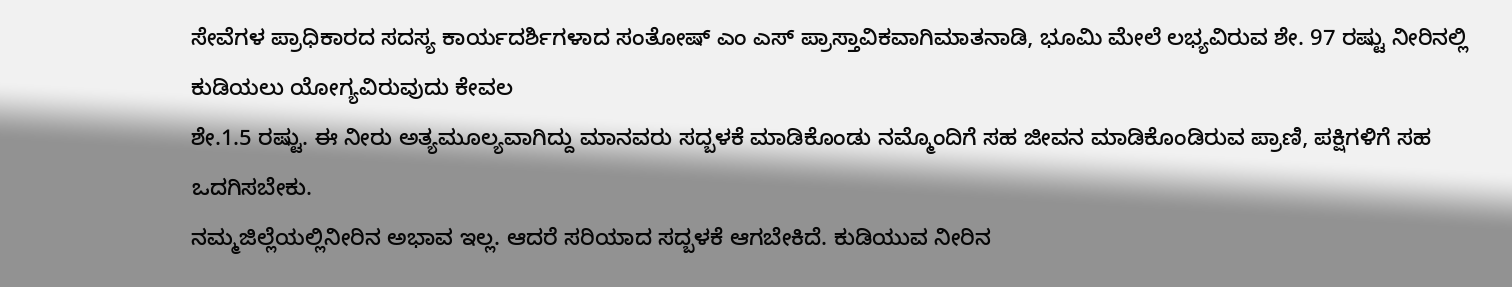ಸೇವೆಗಳ ಪ್ರಾಧಿಕಾರದ ಸದಸ್ಯ ಕಾರ್ಯದರ್ಶಿಗಳಾದ ಸಂತೋಷ್ ಎಂ ಎಸ್ ಪ್ರಾಸ್ತಾವಿಕವಾಗಿ‌ಮಾತನಾಡಿ‌, ಭೂಮಿ‌ ಮೇಲೆ ಲಭ್ಯವಿರುವ ಶೇ. 97 ರಷ್ಟು ನೀರಿನಲ್ಲಿ‌ ಕುಡಿಯಲು ಯೋಗ್ಯವಿರುವುದು ಕೇವಲ
ಶೇ.1.5 ರಷ್ಟು. ಈ ನೀರು ಅತ್ಯಮೂಲ್ಯವಾಗಿದ್ದು ಮಾನವರು ಸದ್ಬಳಕೆ ಮಾಡಿಕೊಂಡು ನಮ್ಮೊಂದಿಗೆ ಸಹ ಜೀವನ ಮಾಡಿಕೊಂಡಿರುವ ಪ್ರಾಣಿ, ಪಕ್ಷಿಗಳಿಗೆ ಸಹ ಒದಗಿಸಬೇಕು.
ನಮ್ಮ‌ಜಿಲ್ಲೆಯಲ್ಲಿ‌ನೀರಿನ ಅಭಾವ ಇಲ್ಲ. ಆದರೆ ಸರಿಯಾದ ಸದ್ಬಳಕೆ ಆಗಬೇಕಿದೆ. ಕುಡಿಯುವ ನೀರಿನ‌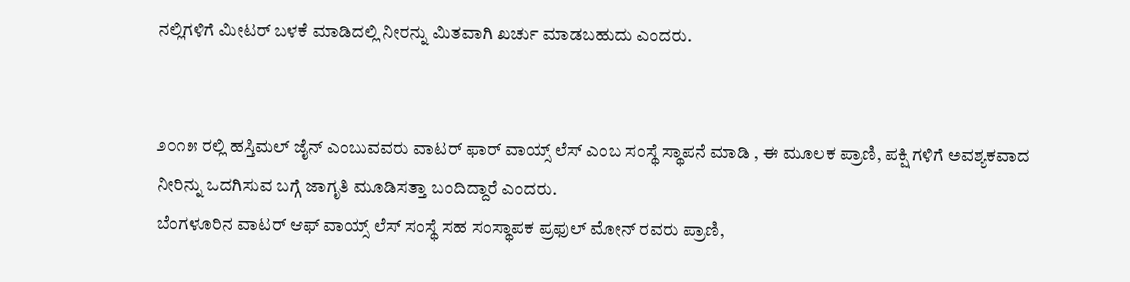ನಲ್ಲಿಗಳಿಗೆ ಮೀಟರ್ ಬಳಕೆ ಮಾಡಿದಲ್ಲಿ ನೀರನ್ನು‌ ಮಿತವಾಗಿ ಖರ್ಚು ಮಾಡಬಹುದು ಎಂದರು.


೨೦೧೫ ರಲ್ಲಿ ಹಸ್ತಿಮಲ್ ಜೈನ್ ಎಂಬುವವರು ವಾಟರ್ ಫಾರ್ ವಾಯ್ಸ್ ಲೆಸ್ ಎಂಬ ಸಂಸ್ಥೆ ಸ್ಥಾಪನೆ ಮಾಡಿ , ಈ ಮೂಲಕ ಪ್ರಾಣಿ, ಪಕ್ಷಿ ಗಳಿಗೆ ಅವಶ್ಯಕವಾದ ನೀರಿನ್ನು ಒದಗಿಸುವ ಬಗ್ಗೆ ಜಾಗೃತಿ ಮೂಡಿಸತ್ತಾ ಬಂದಿದ್ದಾರೆ ಎಂದರು.
ಬೆಂಗಳೂರಿನ ವಾಟರ್ ಆಫ್ ವಾಯ್ಸ್ ಲೆಸ್ ಸಂಸ್ಥೆ ಸಹ ಸಂಸ್ಥಾಪಕ ಪ್ರಫುಲ್ ಮೋನ್ ರವರು ಪ್ರಾಣಿ,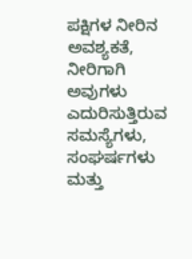ಪಕ್ಷಿಗಳ ನೀರಿನ ಅವಶ್ಯಕತೆ, ನೀರಿಗಾಗಿ ಅವುಗಳು ಎದುರಿಸುತ್ತಿರುವ ಸಮಸ್ಯೆಗಳು, ಸಂಘರ್ಷಗಳು ಮತ್ತು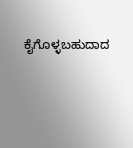ಕೈಗೊಳ್ಳಬಹುದಾದ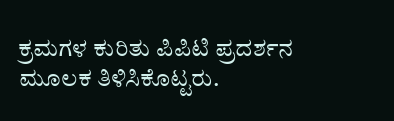ಕ್ರಮಗಳ ಕುರಿತು ಪಿಪಿಟಿ ಪ್ರದರ್ಶನ ಮೂಲಕ ತಿಳಿಸಿಕೊಟ್ಟರು.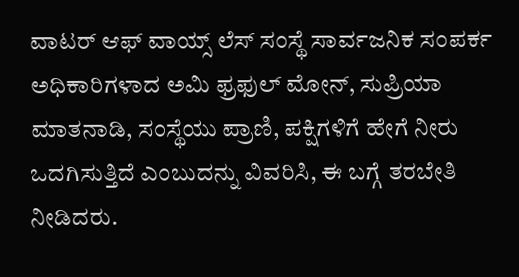ವಾಟರ್ ಆಫ್ ವಾಯ್ಸ್ ಲೆಸ್ ಸಂಸ್ಥೆ ಸಾರ್ವಜನಿಕ ಸಂಪರ್ಕ ಅಧಿಕಾರಿಗಳಾದ ಅಮಿ ಫ್ರಫುಲ್ ಮೋನ್, ಸುಪ್ರಿಯಾ ಮಾತನಾಡಿ, ಸಂಸ್ಥೆಯು ಪ್ರಾಣಿ, ಪಕ್ಷಿಗಳಿಗೆ ಹೇಗೆ ನೀರು ಒದಗಿಸುತ್ತಿದೆ ಎಂಬುದನ್ನು‌ ವಿವರಿಸಿ, ಈ ಬಗ್ಗೆ ತರಬೇತಿ‌ ನೀಡಿದರು.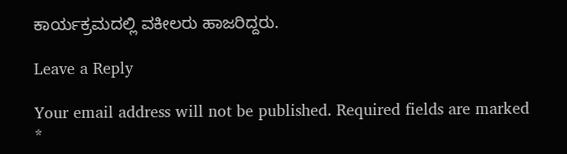ಕಾರ್ಯಕ್ರಮದಲ್ಲಿ ವಕೀಲರು ಹಾಜರಿದ್ದರು.

Leave a Reply

Your email address will not be published. Required fields are marked *